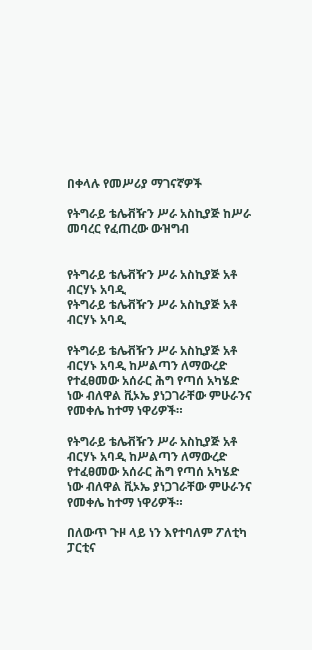በቀላሉ የመሥሪያ ማገናኛዎች

የትግራይ ቴሌቭዥን ሥራ አስኪያጅ ከሥራ መባረር የፈጠረው ውዝግብ


የትግራይ ቴሌቭዥን ሥራ አስኪያጅ አቶ ብርሃኑ አባዲ
የትግራይ ቴሌቭዥን ሥራ አስኪያጅ አቶ ብርሃኑ አባዲ

የትግራይ ቴሌቭዥን ሥራ አስኪያጅ አቶ ብርሃኑ አባዲ ከሥልጣን ለማውረድ የተፈፀመው አሰራር ሕግ የጣሰ አካሄድ ነው ብለዋል ቪኦኤ ያነጋገራቸው ምሁራንና የመቀሌ ከተማ ነዋሪዎች።

የትግራይ ቴሌቭዥን ሥራ አስኪያጅ አቶ ብርሃኑ አባዲ ከሥልጣን ለማውረድ የተፈፀመው አሰራር ሕግ የጣሰ አካሄድ ነው ብለዋል ቪኦኤ ያነጋገራቸው ምሁራንና የመቀሌ ከተማ ነዋሪዎች።

በለውጥ ጉዞ ላይ ነን እየተባለም ፖለቲካ ፓርቲና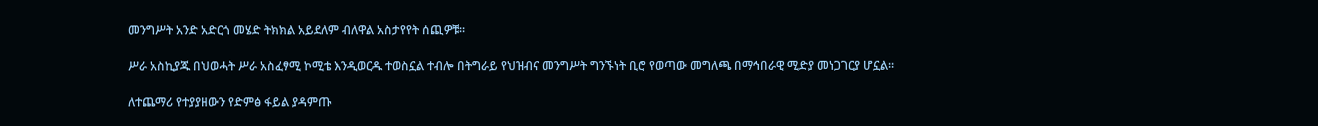መንግሥት አንድ አድርጎ መሄድ ትክክል አይደለም ብለዋል አስታየየት ሰጪዎቹ።

ሥራ አስኪያጁ በህወሓት ሥራ አስፈፃሚ ኮሚቴ እንዲወርዱ ተወስኗል ተብሎ በትግራይ የህዝብና መንግሥት ግንኙነት ቢሮ የወጣው መግለጫ በማኅበራዊ ሚድያ መነጋገርያ ሆኗል።

ለተጨማሪ የተያያዘውን የድምፅ ፋይል ያዳምጡ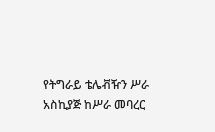የትግራይ ቴሌቭዥን ሥራ አስኪያጅ ከሥራ መባረር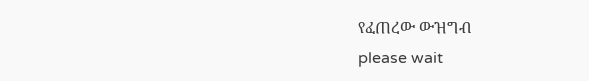የፈጠረው ውዝግብ
please wait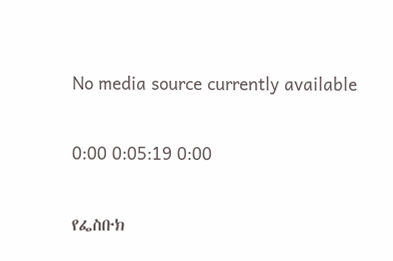No media source currently available

0:00 0:05:19 0:00

የፌስቡክ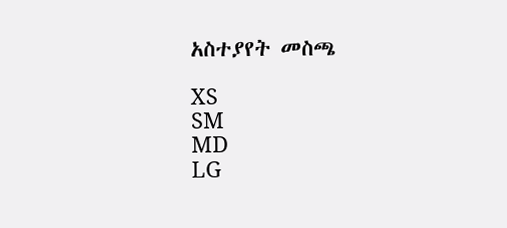አስተያየት መስጫ

XS
SM
MD
LG